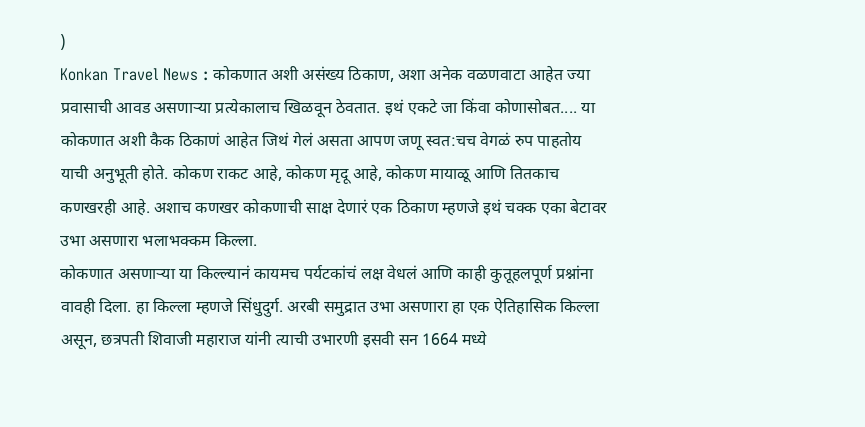)
Konkan Travel News : कोकणात अशी असंख्य ठिकाण, अशा अनेक वळणवाटा आहेत ज्या प्रवासाची आवड असणाऱ्या प्रत्येकालाच खिळवून ठेवतात. इथं एकटे जा किंवा कोणासोबत.... या कोकणात अशी कैक ठिकाणं आहेत जिथं गेलं असता आपण जणू स्वत:चच वेगळं रुप पाहतोय याची अनुभूती होते. कोकण राकट आहे, कोकण मृदू आहे, कोकण मायाळू आणि तितकाच कणखरही आहे. अशाच कणखर कोकणाची साक्ष देणारं एक ठिकाण म्हणजे इथं चक्क एका बेटावर उभा असणारा भलाभक्कम किल्ला.
कोकणात असणाऱ्या या किल्ल्यानं कायमच पर्यटकांचं लक्ष वेधलं आणि काही कुतूहलपूर्ण प्रश्नांना वावही दिला. हा किल्ला म्हणजे सिंधुदुर्ग. अरबी समुद्रात उभा असणारा हा एक ऐतिहासिक किल्ला असून, छत्रपती शिवाजी महाराज यांनी त्याची उभारणी इसवी सन 1664 मध्ये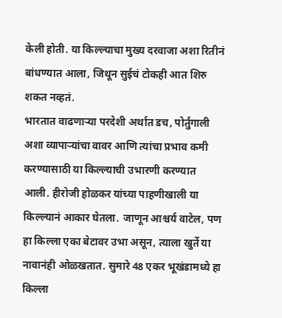केली होती. या किल्ल्याचा मुख्य दरवाजा अशा रितीनं बांधण्यात आला, जिथून सुईचं टोकही आत शिरु शकत नव्हतं.
भारतात वाढणाऱ्या परदेशी अर्थात डच, पोर्तुगाली अशा व्यापाऱ्यांचा वावर आणि त्यांचा प्रभाव कमी करण्यासाठी या किल्ल्याची उभारणी करण्यात आली. हीरोजी होळकर यांच्या पाहणीखाली या किल्ल्यानं आकार घेतला. जाणून आश्चर्य वाटेल, पण हा किल्ला एका बेटावर उभा असून, त्याला खुर्ते या नावानंही ओळखतात. सुमारे 48 एकर भूखंडामध्ये हा किल्ला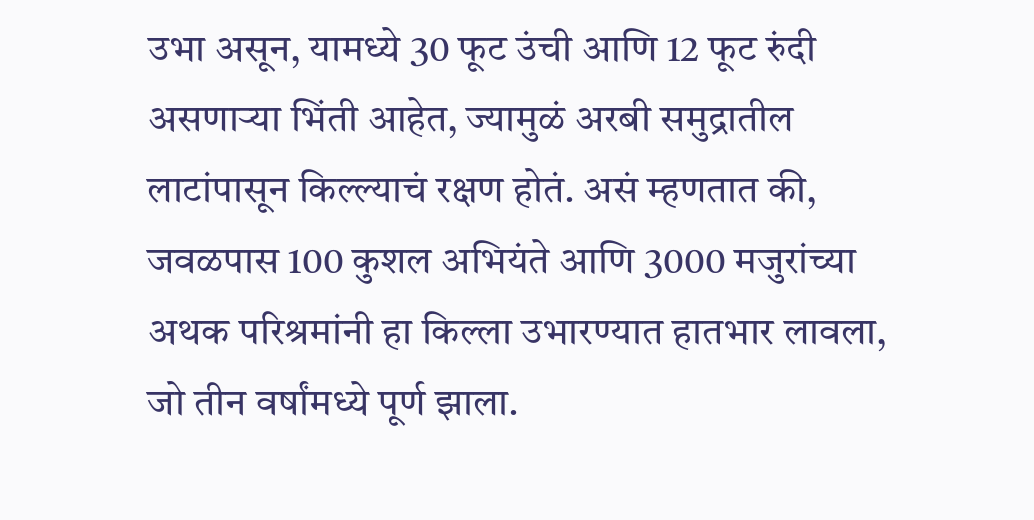उभा असून, यामध्ये 30 फूट उंची आणि 12 फूट रुंदी असणाऱ्या भिंती आहेत, ज्यामुळं अरबी समुद्रातील लाटांपासून किल्ल्याचं रक्षण होतं. असं म्हणतात की, जवळपास 100 कुशल अभियंते आणि 3000 मजुरांच्या अथक परिश्रमांनी हा किल्ला उभारण्यात हातभार लावला, जो तीन वर्षांमध्ये पूर्ण झाला.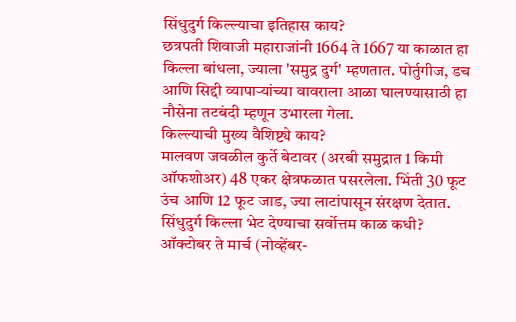सिंधुदुर्ग किल्ल्याचा इतिहास काय?
छत्रपती शिवाजी महाराजांनी 1664 ते 1667 या काळात हा किल्ला बांधला, ज्याला 'समुद्र दुर्ग' म्हणतात. पोर्तुगीज, डच आणि सिद्दी व्यापाऱ्यांच्या वावराला आळा घालण्यासाठी हा नौसेना तटबंदी म्हणून उभारला गेला.
किल्ल्याची मुख्य वैशिष्ट्ये काय?
मालवण जवळील कुर्ते बेटावर (अरबी समुद्रात 1 किमी ऑफशोअर) 48 एकर क्षेत्रफळात पसरलेला. भिंती 30 फूट उंच आणि 12 फूट जाड, ज्या लाटांपासून संरक्षण देतात.
सिंधुदुर्ग किल्ला भेट देण्याचा सर्वोत्तम काळ कधी?
ऑक्टोबर ते मार्च (नोव्हेंबर-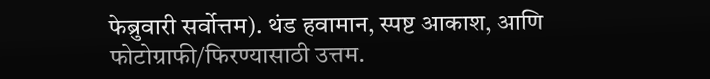फेब्रुवारी सर्वोत्तम). थंड हवामान, स्पष्ट आकाश, आणि फोटोग्राफी/फिरण्यासाठी उत्तम.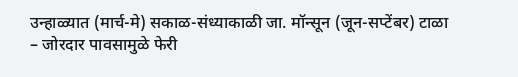उन्हाळ्यात (मार्च-मे) सकाळ-संध्याकाळी जा. मॉन्सून (जून-सप्टेंबर) टाळा – जोरदार पावसामुळे फेरी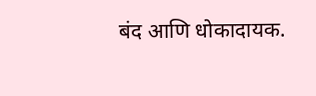बंद आणि धोकादायक.